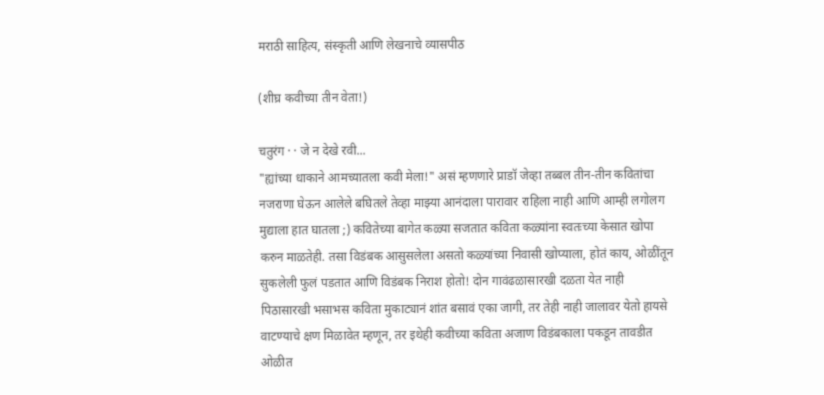मराठी साहित्य, संस्कृती आणि लेखनाचे व्यासपीठ

(शीघ्र कवीच्या तीन वेता!)

चतुरंग · · जे न देखे रवी...
"ह्यांच्या धाकाने आमच्यातला कवी मेला!" असं म्हणणारे प्राडॉ जेव्हा तब्बल तीन-तीन कवितांचा नजराणा घेऊन आलेले बघितले तेव्हा माझ्या आनंदाला पारावार राहिला नाही आणि आम्ही लगोलग मुद्याला हात घातला ;) कवितेच्या बागेत कळ्या सजतात कविता कळ्यांना स्वतःच्या केसात खोपा करुन माळतेही. तसा विडंबक आसुसलेला असतो कळ्यांच्या निवासी खोप्याला, होतं काय, ओळींतून सुकलेली फुलं पडतात आणि विडंबक निराश होतो! दोन गावंढळासारखी दळता येत नाही पिठासारखी भसाभस कविता मुकाट्यानं शांत बसावं एका जागी, तर तेही नाही जालावर येतो हायसे वाटण्याचे क्षण मिळावेत म्हणून, तर इथेही कवीच्या कविता अजाण विडंबकाला पकडून तावडीत ओळीत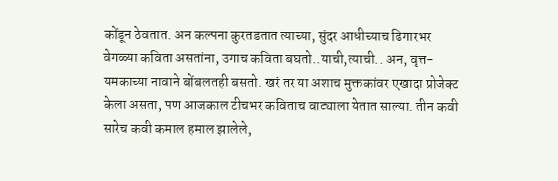कोंडून ठेवतात. अन कल्पना कुरतडतात त्याच्या, सुंदर आधीच्याच ढिगारभर वेगळ्या कविता असतांना, उगाच कविता बघतो..याची,त्याची.. अन, वृत्त-यमकाच्या नावाने बोंबलतही बसतो. खरं तर या अशाच मुक्तकांवर एखादा प्रोजेक्ट केला असता, पण आजकाल टीचभर कविताच वाट्याला येतात साल्या. तीन कवी सारेच कवी कमाल हमाल झालेले,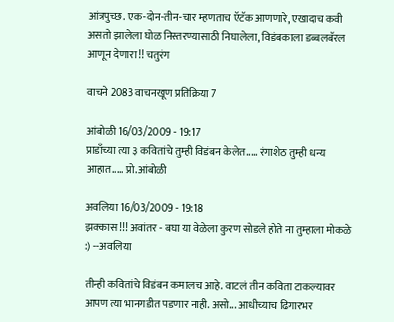आंत्रपुच्छ. एक-दोन-तीन-चार म्हणताच ऍटॅक आणणारे, एखादाच कवी असतो झालेला घोळ निस्तरण्यासाठी निघालेला, विडंबकाला डब्बलबॅरल आणून देणारा!! चतुरंग

वाचने 2083 वाचनखूण प्रतिक्रिया 7

आंबोळी 16/03/2009 - 19:17
प्राडाँच्या त्या ३ कवितांचे तुम्ही विडंबन केलेत..... रंगाशेठ तुम्ही धन्य आहात..... प्रो.आंबोळी

अवलिया 16/03/2009 - 19:18
झक्कास !!! अवांतर - बघा या वेळेला कुरण सोडले होते ना तुम्हाला मोकळे :) --अवलिया

तीन्ही कवितांचे विडंबन कमालच आहे. वाटलं तीन कविता टाकल्यावर आपण त्या भानगडीत पडणार नाही. असो... आधीच्याच ढिगारभर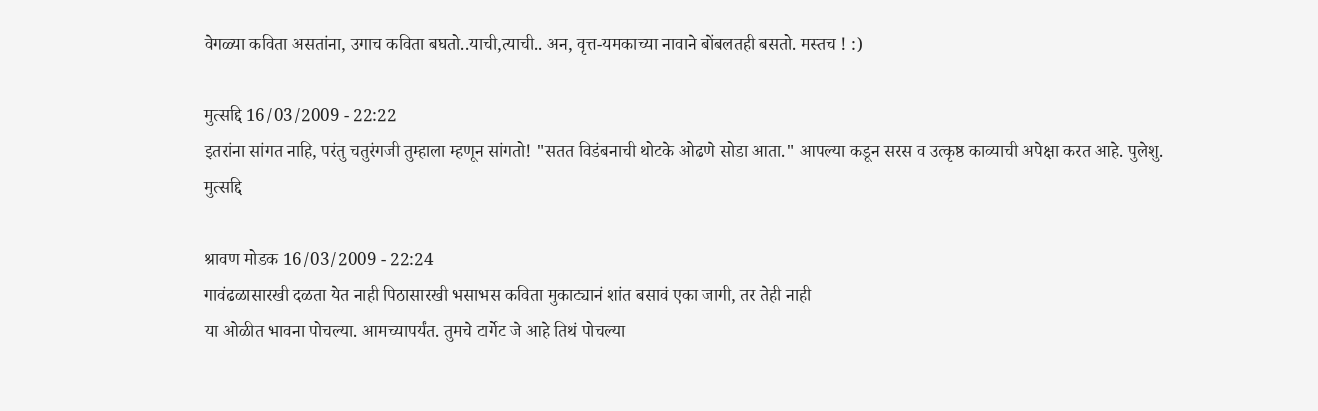वेगळ्या कविता असतांना, उगाच कविता बघतो..याची,त्याची.. अन, वृत्त-यमकाच्या नावाने बोंबलतही बसतो. मस्तच ! :)

मुत्सद्दि 16/03/2009 - 22:22
इतरांना सांगत नाहि, परंतु चतुरंगजी तुम्हाला म्हणून सांगतो! "सतत विडंबनाची थोटके ओढणे सोडा आता." आपल्या कडून सरस व उत्कृष्ठ काव्याची अपेक्षा करत आहे. पुलेशु. मुत्सद्दि

श्रावण मोडक 16/03/2009 - 22:24
गावंढळासारखी दळता येत नाही पिठासारखी भसाभस कविता मुकाट्यानं शांत बसावं एका जागी, तर तेही नाही
या ओळीत भावना पोचल्या. आमच्यापर्यंत. तुमचे टार्गेट जे आहे तिथं पोचल्या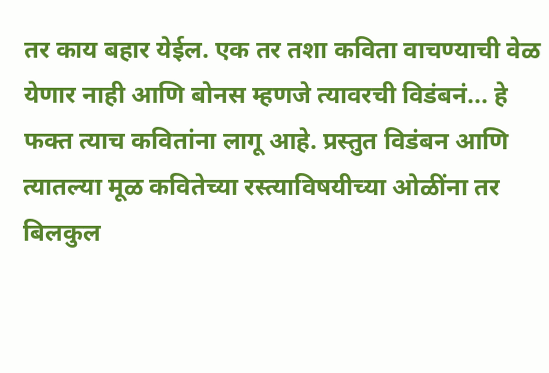तर काय बहार येईल. एक तर तशा कविता वाचण्याची वेळ येणार नाही आणि बोनस म्हणजे त्यावरची विडंबनं... हे फक्त त्याच कवितांना लागू आहे. प्रस्तुत विडंबन आणि त्यातल्या मूळ कवितेच्या रस्त्याविषयीच्या ओळींना तर बिलकुल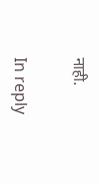नाही.

In reply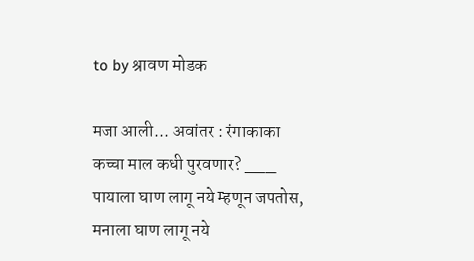to by श्रावण मोडक

मजा आली... अवांतर : रंगाकाका कच्चा माल कधी पुरवणार? ___ पायाला घाण लागू नये म्हणून जपतोस, मनाला घाण लागू नये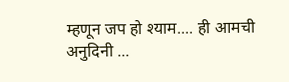म्हणून जप हो श्याम.... ही आमची अनुदिनी ...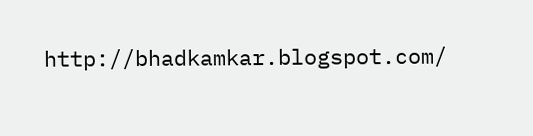http://bhadkamkar.blogspot.com/